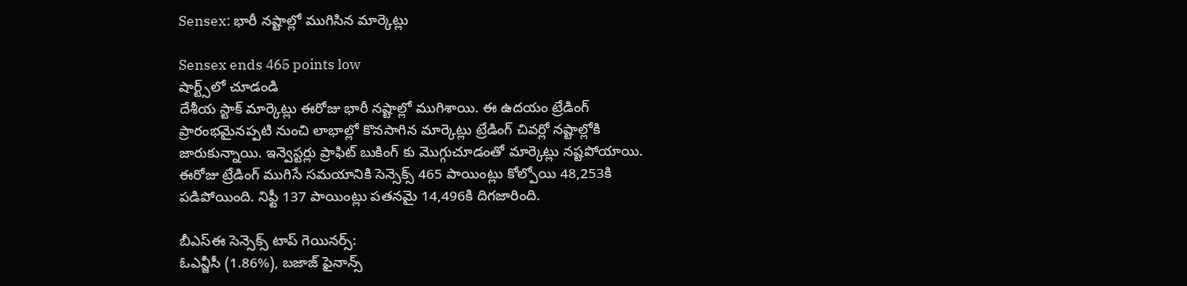Sensex: భారీ నష్టాల్లో ముగిసిన మార్కెట్లు

Sensex ends 465 points low
షార్ట్స్‌లో చూడండి
దేశీయ స్టాక్ మార్కెట్లు ఈరోజు భారీ నష్టాల్లో ముగిశాయి. ఈ ఉదయం ట్రేడింగ్ ప్రారంభమైనప్పటి నుంచి లాభాల్లో కొనసాగిన మార్కెట్లు ట్రేడింగ్ చివర్లో నష్టాల్లోకి జారుకున్నాయి. ఇన్వెస్టర్లు ప్రాఫిట్ బుకింగ్ కు మొగ్గుచూడంతో మార్కెట్లు నష్టపోయాయి. ఈరోజు ట్రేడింగ్ ముగిసే సమయానికి సెన్సెక్స్ 465 పాయింట్లు కోల్పోయి 48,253కి పడిపోయింది. నిఫ్టీ 137 పాయింట్లు పతనమై 14,496కి దిగజారింది.

బీఎస్ఈ సెన్సెక్స్ టాప్ గెయినర్స్:
ఓఎన్జీసీ (1.86%), బజాజ్ ఫైనాన్స్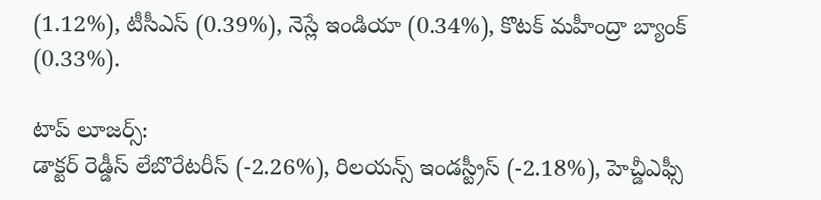(1.12%), టీసీఎస్ (0.39%), నెస్లే ఇండియా (0.34%), కొటక్ మహీంద్రా బ్యాంక్ (0.33%).

టాప్ లూజర్స్:
డాక్టర్ రెడ్డీస్ లేబొరేటరీస్ (-2.26%), రిలయన్స్ ఇండస్ట్రీస్ (-2.18%), హెచ్డీఎఫ్సీ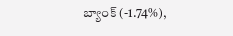బ్యాంక్ (-1.74%),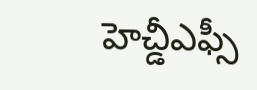హెచ్డీఎఫ్సీ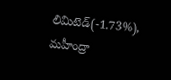లిమిటెడ్(-1.73%), మహీంద్రా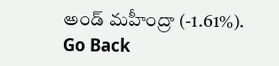అండ్ మహీంద్రా (-1.61%).
Go Back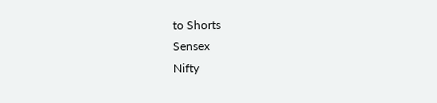to Shorts
Sensex
Nifty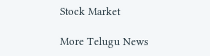Stock Market

More Telugu News